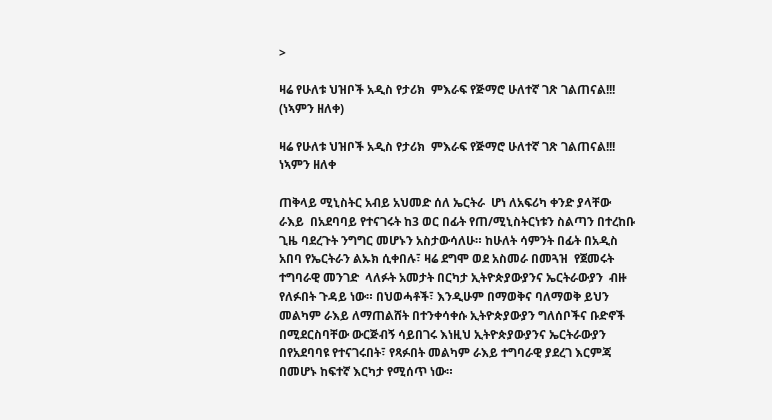>

ዛሬ የሁለቱ ህዝቦች አዲስ የታሪክ  ምእራፍ የጅማሮ ሁለተኛ ገጽ ገልጠናል!!! (ነኣምን ዘለቀ)

ዛሬ የሁለቱ ህዝቦች አዲስ የታሪክ  ምእራፍ የጅማሮ ሁለተኛ ገጽ ገልጠናል!!!
ነኣምን ዘለቀ

ጠቅላይ ሚኒስትር አብይ አህመድ ሰለ ኤርትራ  ሆነ ለአፍሪካ ቀንድ ያላቸው ራእይ  በአደባባይ የተናገሩት ከ3 ወር በፊት የጠ/ሚኒስትርነቱን ስልጣን በተረከቡ ጊዜ ባደረጉት ንግግር መሆኑን አስታውሳለሁ። ከሁለት ሳምንት በፊት በአዲስ አበባ የኤርትራን ልኡክ ሲቀበሉ፣ ዛሬ ደግሞ ወደ አስመራ በመጓዝ  የጀመሩት ተግባራዊ መንገድ  ላለፉት አመታት በርካታ ኢትዮጵያውያንና ኤርትራውያን  ብዙ የለፉበት ጉዳይ ነው። በህወሓቶች፣ እንዲሁም በማወቅና ባለማወቅ ይህን መልካም ራእይ ለማጠልሸት በተንቀሳቀሱ ኢትዮጵያውያን ግለሰቦችና ቡድኖች በሚደርስባቸው ውርጅብኝ ሳይበገሩ እነዚህ ኢትዮጵያውያንና ኤርትራውያን  በየአደባባዩ የተናገሩበት፣ የጻፉበት መልካም ራእይ ተግባራዊ ያደረገ እርምጃ  በመሆኑ ከፍተኛ እርካታ የሚሰጥ ነው።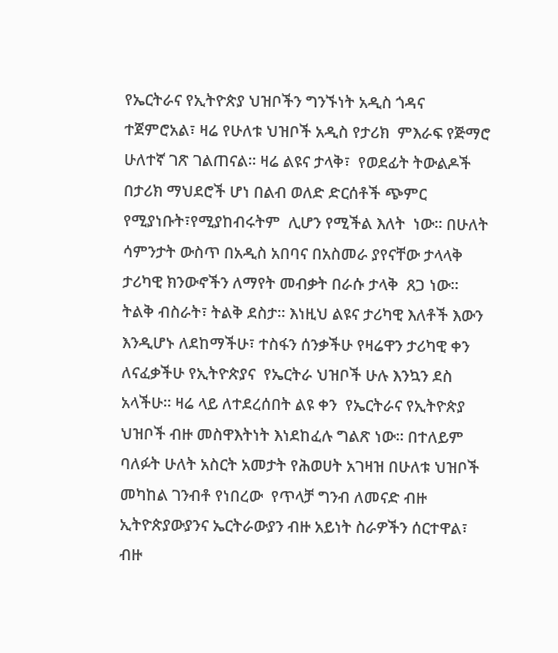የኤርትራና የኢትዮጵያ ህዝቦችን ግንኙነት አዲስ ጎዳና ተጀምሮአል፣ ዛሬ የሁለቱ ህዝቦች አዲስ የታሪክ  ምእራፍ የጅማሮ ሁለተኛ ገጽ ገልጠናል። ዛሬ ልዩና ታላቅ፣  የወደፊት ትውልዶች  በታሪክ ማህደሮች ሆነ በልብ ወለድ ድርሰቶች ጭምር  የሚያነቡት፣የሚያከብሩትም  ሊሆን የሚችል እለት  ነው። በሁለት ሳምንታት ውስጥ በአዲስ አበባና በአስመራ ያየናቸው ታላላቅ ታሪካዊ ክንውኖችን ለማየት መብቃት በራሱ ታላቅ  ጸጋ ነው። ትልቅ ብስራት፣ ትልቅ ደስታ። እነዚህ ልዩና ታሪካዊ እለቶች እውን እንዲሆኑ ለደከማችሁ፣ ተስፋን ሰንቃችሁ የዛሬዋን ታሪካዊ ቀን ለናፈቃችሁ የኢትዮጵያና  የኤርትራ ህዝቦች ሁሉ እንኳን ደስ አላችሁ። ዛሬ ላይ ለተደረሰበት ልዩ ቀን  የኤርትራና የኢትዮጵያ ህዝቦች ብዙ መስዋእትነት እነደከፈሉ ግልጽ ነው። በተለይም ባለፉት ሁለት አስርት አመታት የሕወሀት አገዛዝ በሁለቱ ህዝቦች መካከል ገንብቶ የነበረው  የጥላቻ ግንብ ለመናድ ብዙ ኢትዮጵያውያንና ኤርትራውያን ብዙ አይነት ስራዎችን ሰርተዋል፣ ብዙ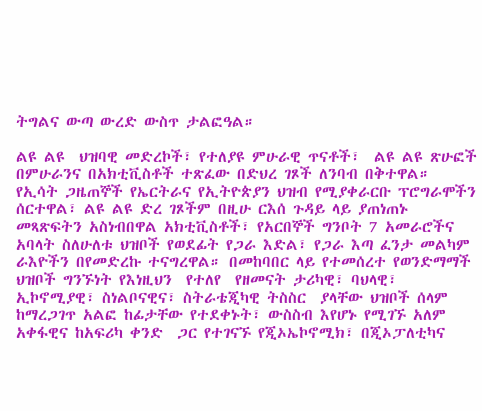ትግልና ውጣ ውረድ ውስጥ ታልፎዓል።

ልዩ ልዩ  ህዝባዊ መድረኮች፣ የተለያዩ ምሁራዊ ጥናቶች፣  ልዩ ልዩ ጽሁፎች በምሁራንና በአክቲቪስቶች ተጽፈው በድህረ ገጾች ለንባብ በቅተዋል። የኢሳት ጋዜጠኞች የኤርትራና የኢትዮጵያን ህዝብ የሚያቀራርቡ ፕሮግራሞችን ሰርተዋል፣ ልዩ ልዩ ድረ ገጾችም በዚሁ ርእሰ ጉዳይ ላይ ያጠነጠኑ መጻጽፍትን አስነብበዋል አክቲቪስቶች፣ የአርበኞች ግንቦት 7 አመራሮችና አባላት ስለሁለቱ ህዝቦች የወደፊት የጋራ እድል፣ የጋራ እጣ ፈንታ መልካም ራእዮችን በየመድረኩ ተናግረዋል። በመከባበር ላይ የተመሰረተ የወንድማማች ህዝቦች ግንኙነት የእነዚህን  የተለየ  የዘመናት ታሪካዊ፣ ባህላዊ፣ ኢኮኖሚያዊ፣ ስነልቦናዊና፣ ስትራቴጂካዊ ትስስር  ያላቸው ህዝቦች ሰላም  ከማረጋገጥ አልፎ ከፊታቸው የተደቀኑት፣ ውስስብ እየሆኑ የሚገኙ አለም አቀፋዊና ከአፍሪካ ቀንድ  ጋር የተገናኙ የጂኦኤኮኖሚክ፣ በጂኦፓለቲካና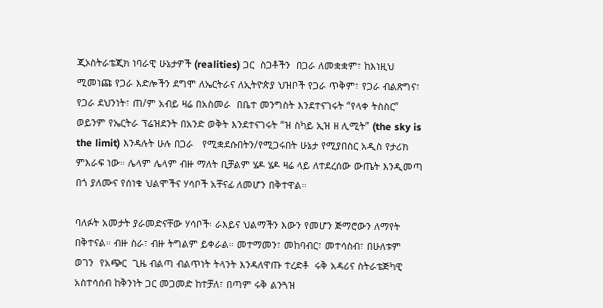ጂኦስትራቴጂክ ነባራዊ ሁኔታዎች (realities) ጋር  ስጋቶችን  በጋራ ለመቋቋም፣ ከእነዚህ ሚመነጩ የጋራ እድሎችን ደግሞ ለኤርትራና ለኢትዮጵያ ህዝቦች የጋራ ጥቅም፣ የጋራ ብልጽግና፣  የጋራ ደህንነት፣ ጠ/ም አብይ ዛሬ በአስመራ  በቤተ መንግስት እንደተናገሩት “የላቀ ትስስር” ወይንም የኤርትራ ፕሬዝደንት በአንድ ወቅት እንደተናገሩት “ዝ ስካይ ኢዝ ዘ ሊሚት” (the sky is the limit) እንዳሉት ሁሉ በጋራ   የሚቋደሱበትን/የሚጋሩበት ሁኔታ የሚያበስር አዲስ የታሪክ ምእራፍ ነው። ሌላም ሌላም ብዙ ማለት ቢቻልም ሄዶ ሄዶ ዛሬ ላይ ለተደረሰው ውጤት እንዲመጣ በጎ ያለሙና የሰነቁ ህልሞችና ሃሳቦች አቸናፊ ለመሆን በቅተዋል።

ባለፉት አመታት ያራመድናቸው ሃሳቦች፡ ራእይና ህልማችን እውን የመሆን ጅማሮውን ለማየት በቅተናል። ብዙ ስራ፣ ብዙ ትግልም ይቀራል። መተማመን፣ መከባብር፣ መተሳስብ፣ በሁለቱም ወገን  የአጭር  ጊዜ ብልጣ ብልጥነት ትላንት እንዳለዋጡ ተረድቶ  ሩቅ አዳሪና ስትራቴጅካዊ አስተሳሰብ ከቅንነት ጋር መጋመድ ከተቻለ፣ በጣም ሩቅ ልንጓዝ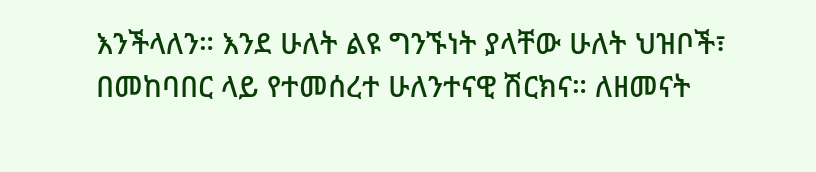እንችላለን። እንደ ሁለት ልዩ ግንኙነት ያላቸው ሁለት ህዝቦች፣  በመከባበር ላይ የተመሰረተ ሁለንተናዊ ሽርክና። ለዘመናት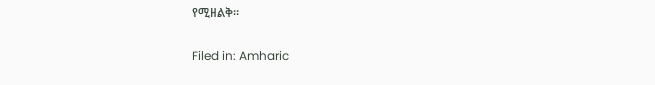የሚዘልቅ።

Filed in: Amharic